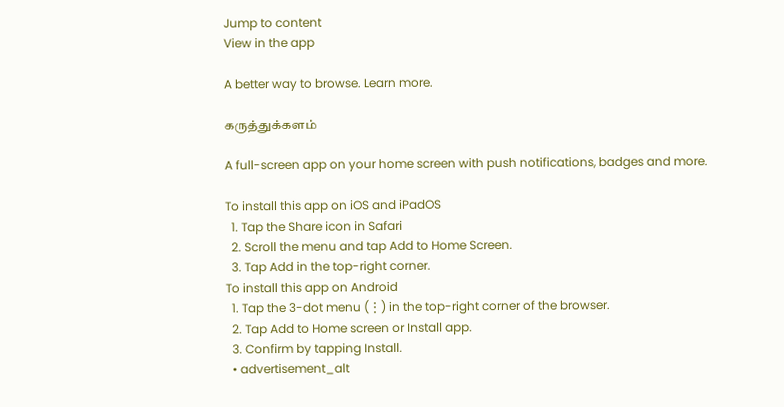Jump to content
View in the app

A better way to browse. Learn more.

கருத்துக்களம்

A full-screen app on your home screen with push notifications, badges and more.

To install this app on iOS and iPadOS
  1. Tap the Share icon in Safari
  2. Scroll the menu and tap Add to Home Screen.
  3. Tap Add in the top-right corner.
To install this app on Android
  1. Tap the 3-dot menu (⋮) in the top-right corner of the browser.
  2. Tap Add to Home screen or Install app.
  3. Confirm by tapping Install.
  • advertisement_alt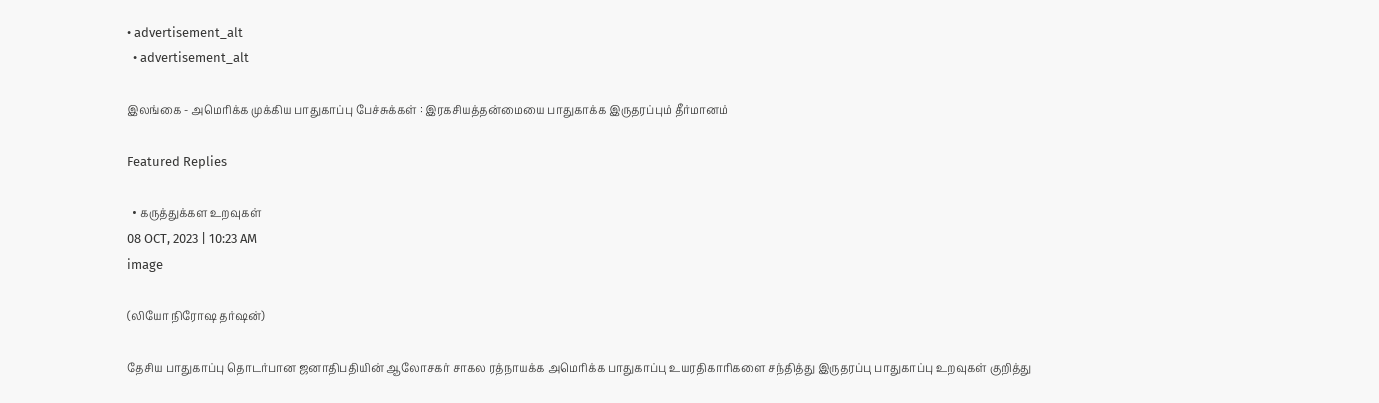• advertisement_alt
  • advertisement_alt

இலங்கை - அமெரிக்க முக்கிய பாதுகாப்பு பேச்சுக்கள் : இரகசியத்தன்மையை பாதுகாக்க இருதரப்பும் தீர்மானம்

Featured Replies

  • கருத்துக்கள உறவுகள்
08 OCT, 2023 | 10:23 AM
image

(லியோ நிரோஷ தர்ஷன்)

தேசிய பாதுகாப்பு தொடர்பான ஜனாதிபதியின் ஆலோசகர் சாகல ரத்நாயக்க அமெரிக்க பாதுகாப்பு உயரதிகாரிகளை சந்தித்து இருதரப்பு பாதுகாப்பு உறவுகள் குறித்து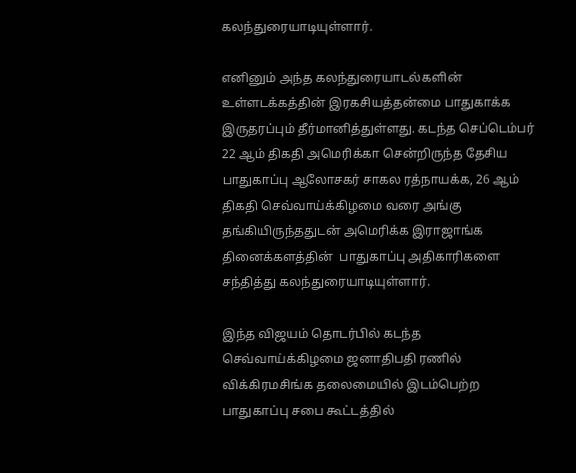கலந்துரையாடியுள்ளார்.

எனினும் அந்த கலந்துரையாடல்களின் உள்ளடக்கத்தின் இரகசியத்தன்மை பாதுகாக்க இருதரப்பும் தீர்மானித்துள்ளது. கடந்த செப்டெம்பர் 22 ஆம் திகதி அமெரிக்கா சென்றிருந்த தேசிய பாதுகாப்பு ஆலோசகர் சாகல ரத்நாயக்க, 26 ஆம் திகதி செவ்வாய்க்கிழமை வரை அங்கு தங்கியிருந்ததுடன் அமெரிக்க இராஜாங்க தினைக்களத்தின்  பாதுகாப்பு அதிகாரிகளை சந்தித்து கலந்துரையாடியுள்ளார்.

இந்த விஜயம் தொடர்பில் கடந்த செவ்வாய்க்கிழமை ஜனாதிபதி ரணில் விக்கிரமசிங்க தலைமையில் இடம்பெற்ற பாதுகாப்பு சபை கூட்டத்தில்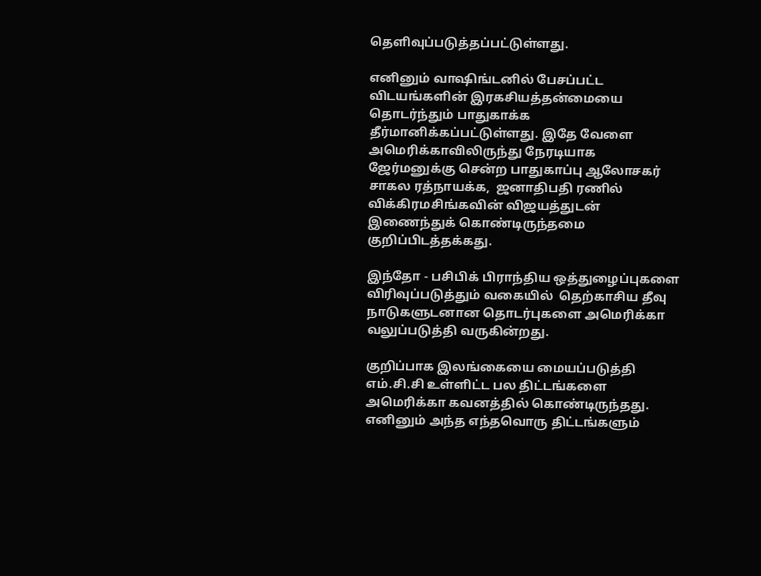தெளிவுப்படுத்தப்பட்டுள்ளது.

எனினும் வாஷிங்டனில் பேசப்பட்ட விடயங்களின் இரகசியத்தன்மையை தொடர்ந்தும் பாதுகாக்க தீர்மானிக்கப்பட்டுள்ளது. இதே வேளை அமெரிக்காவிலிருந்து நேரடியாக ஜேர்மனுக்கு சென்ற பாதுகாப்பு ஆலோசகர் சாகல ரத்நாயக்க,  ஜனாதிபதி ரணில் விக்கிரமசிங்கவின் விஜயத்துடன் இணைந்துக் கொண்டிருந்தமை குறிப்பிடத்தக்கது.

இந்தோ - பசிபிக் பிராந்திய ஒத்துழைப்புகளை விரிவுப்படுத்தும் வகையில்  தெற்காசிய தீவு நாடுகளுடனான தொடர்புகளை அமெரிக்கா வலுப்படுத்தி வருகின்றது.

குறிப்பாக இலங்கையை மையப்படுத்தி  எம்.சி.சி உள்ளிட்ட பல திட்டங்களை அமெரிக்கா கவனத்தில் கொண்டிருந்தது.  எனினும் அந்த எந்தவொரு திட்டங்களும்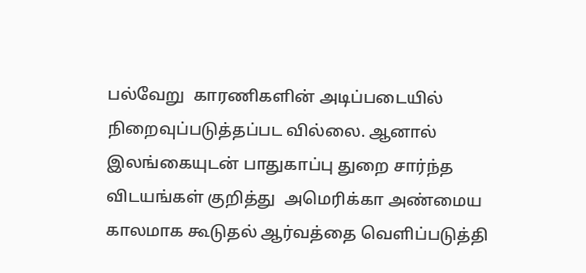பல்வேறு  காரணிகளின் அடிப்படையில் நிறைவுப்படுத்தப்பட வில்லை. ஆனால் இலங்கையுடன் பாதுகாப்பு துறை சார்ந்த விடயங்கள் குறித்து  அமெரிக்கா அண்மைய காலமாக கூடுதல் ஆர்வத்தை வெளிப்படுத்தி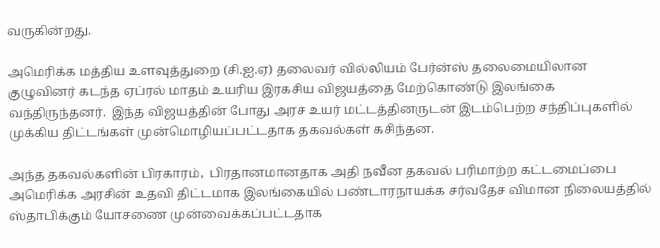வருகின்றது.

அமெரிக்க மத்திய உளவுத்துறை (சி.ஐ.ஏ) தலைவர் வில்லியம் பேர்ன்ஸ் தலைமையிலான குழுவினர் கடந்த ஏப்ரல் மாதம் உயரிய இரகசிய விஜயத்தை மேற்கொண்டு இலங்கை வந்திருந்தனர்.  இந்த விஜயத்தின் போது அரச உயர் மட்டத்தினருடன் இடம்பெற்ற சந்திப்புகளில் முக்கிய திட்டங்கள் முன்மொழியப்பட்டதாக தகவல்கள் கசிந்தன.

அந்த தகவல்களின் பிரகாரம்,  பிரதானமானதாக அதி நவீன தகவல் பரிமாற்ற கட்டமைப்பை அமெரிக்க அரசின் உதவி திட்டமாக இலங்கையில் பண்டாரநாயக்க சர்வதேச விமான நிலையத்தில் ஸ்தாபிக்கும் யோசணை முன்வைக்கப்பட்டதாக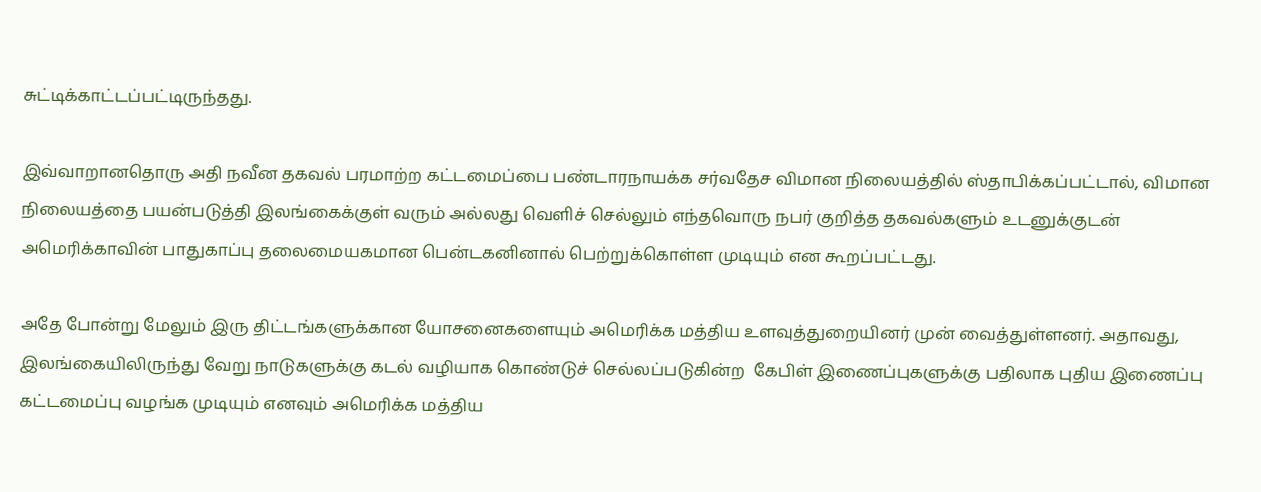சுட்டிக்காட்டப்பட்டிருந்தது.

இவ்வாறானதொரு அதி நவீன தகவல் பரமாற்ற கட்டமைப்பை பண்டாரநாயக்க சர்வதேச விமான நிலையத்தில் ஸ்தாபிக்கப்பட்டால், விமான நிலையத்தை பயன்படுத்தி இலங்கைக்குள் வரும் அல்லது வெளிச் செல்லும் எந்தவொரு நபர் குறித்த தகவல்களும் உடனுக்குடன் அமெரிக்காவின் பாதுகாப்பு தலைமையகமான பென்டகனினால் பெற்றுக்கொள்ள முடியும் என கூறப்பட்டது.

அதே போன்று மேலும் இரு திட்டங்களுக்கான யோசனைகளையும் அமெரிக்க மத்திய உளவுத்துறையினர் முன் வைத்துள்ளனர். அதாவது, இலங்கையிலிருந்து வேறு நாடுகளுக்கு கடல் வழியாக கொண்டுச் செல்லப்படுகின்ற  கேபிள் இணைப்புகளுக்கு பதிலாக புதிய இணைப்பு கட்டமைப்பு வழங்க முடியும் எனவும் அமெரிக்க மத்திய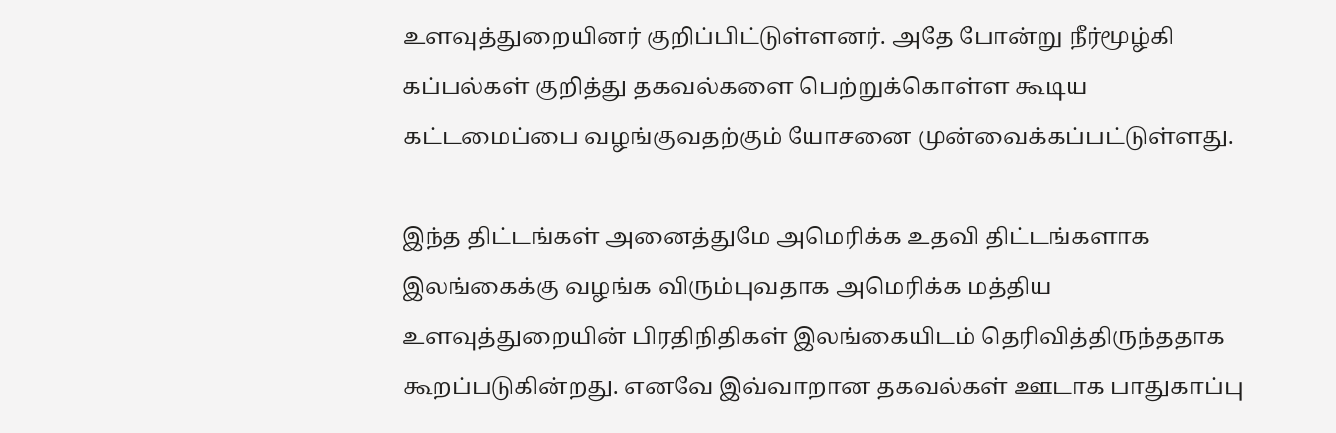உளவுத்துறையினர் குறிப்பிட்டுள்ளனர். அதே போன்று நீர்மூழ்கி கப்பல்கள் குறித்து தகவல்களை பெற்றுக்கொள்ள கூடிய கட்டமைப்பை வழங்குவதற்கும் யோசனை முன்வைக்கப்பட்டுள்ளது.

இந்த திட்டங்கள் அனைத்துமே அமெரிக்க உதவி திட்டங்களாக இலங்கைக்கு வழங்க விரும்புவதாக அமெரிக்க மத்திய உளவுத்துறையின் பிரதிநிதிகள் இலங்கையிடம் தெரிவித்திருந்ததாக கூறப்படுகின்றது. எனவே இவ்வாறான தகவல்கள் ஊடாக பாதுகாப்பு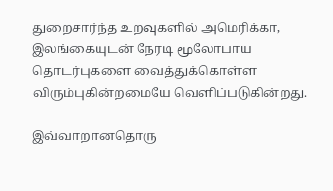துறைசார்ந்த உறவுகளில் அமெரிக்கா, இலங்கையுடன் நேரடி மூலோபாய தொடர்புகளை வைத்துக்கொள்ள விரும்புகின்றமையே வெளிப்படுகின்றது.

இவ்வாறானதொரு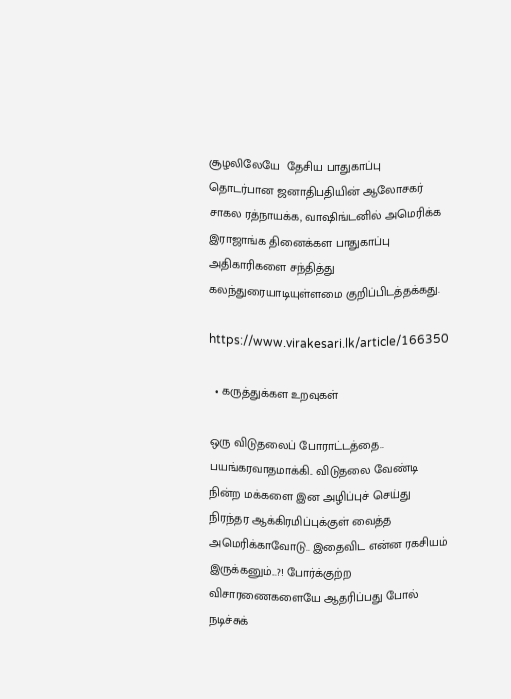சூழலிலேயே  தேசிய பாதுகாப்பு தொடர்பான ஜனாதிபதியின் ஆலோசகர் சாகல ரத்நாயக்க, வாஷிங்டனில் அமெரிக்க இராஜாங்க தினைக்கள பாதுகாப்பு அதிகாரிகளை சந்தித்து கலந்துரையாடியுள்ளமை குறிப்பிடத்தக்கது.

https://www.virakesari.lk/article/166350

  • கருத்துக்கள உறவுகள்

ஒரு விடுதலைப் போராட்டத்தை.. பயங்கரவாதமாக்கி.. விடுதலை வேண்டி நின்ற மக்களை இன அழிப்புச் செய்து நிரந்தர ஆக்கிரமிப்புக்குள் வைத்த அமெரிக்காவோடு.. இதைவிட என்ன ரகசியம் இருக்கனும்...?! போர்க்குற்ற விசாரணைகளையே ஆதரிப்பது போல் நடிச்சுக்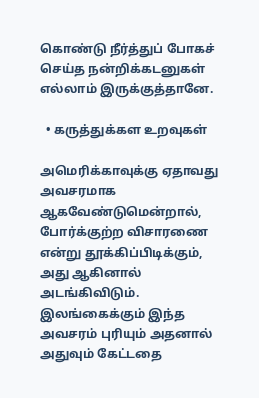கொண்டு நீர்த்துப் போகச் செய்த நன்றிக்கடனுகள் எல்லாம் இருக்குத்தானே.

  • கருத்துக்கள உறவுகள்

அமெரிக்காவுக்கு ஏதாவது அவசரமாக ஆகவேண்டுமென்றால், போர்க்குற்ற விசாரணை என்று தூக்கிப்பிடிக்கும், அது ஆகினால் அடங்கிவிடும். இலங்கைக்கும் இந்த அவசரம் புரியும் அதனால் அதுவும் கேட்டதை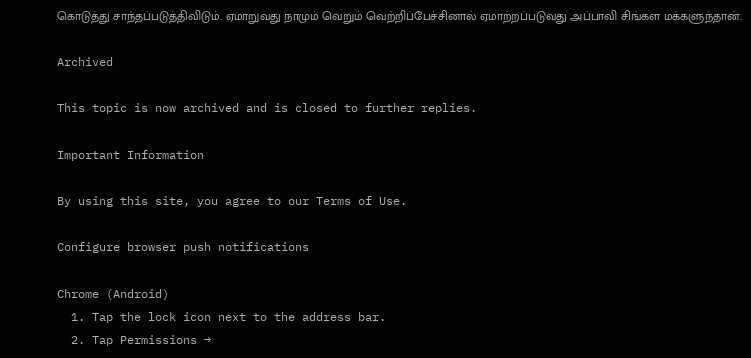கொடுத்து சாந்தப்படுத்திவிடும். ஏமாறுவது நாமும் வெறும் வெற்றிப்பேச்சினால் ஏமாற்றப்படுவது அப்பாவி சிங்கள மக்களுந்தான்.

Archived

This topic is now archived and is closed to further replies.

Important Information

By using this site, you agree to our Terms of Use.

Configure browser push notifications

Chrome (Android)
  1. Tap the lock icon next to the address bar.
  2. Tap Permissions →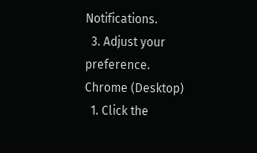Notifications.
  3. Adjust your preference.
Chrome (Desktop)
  1. Click the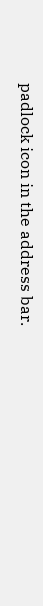padlock icon in the address bar.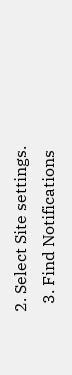2. Select Site settings.
  3. Find Notifications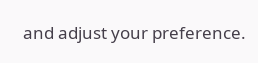and adjust your preference.